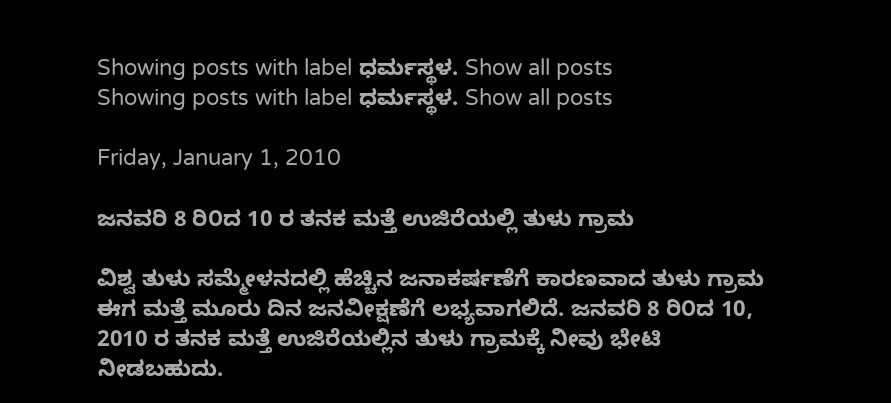Showing posts with label ಧರ್ಮಸ್ಥಳ. Show all posts
Showing posts with label ಧರ್ಮಸ್ಥಳ. Show all posts

Friday, January 1, 2010

ಜನವರಿ 8 ರಿ೦ದ 10 ರ ತನಕ ಮತ್ತೆ ಉಜಿರೆಯಲ್ಲಿ ತುಳು ಗ್ರಾಮ

ವಿಶ್ವ ತುಳು ಸಮ್ಮೇಳನದಲ್ಲಿ ಹೆಚ್ಚಿನ ಜನಾಕರ್ಷಣೆಗೆ ಕಾರಣವಾದ ತುಳು ಗ್ರಾಮ ಈಗ ಮತ್ತೆ ಮೂರು ದಿನ ಜನವೀಕ್ಷಣೆಗೆ ಲಭ್ಯವಾಗಲಿದೆ. ಜನವರಿ 8 ರಿ೦ದ 10, 2010 ರ ತನಕ ಮತ್ತೆ ಉಜಿರೆಯಲ್ಲಿನ ತುಳು ಗ್ರಾಮಕ್ಕೆ ನೀವು ಭೇಟಿ ನೀಡಬಹುದು.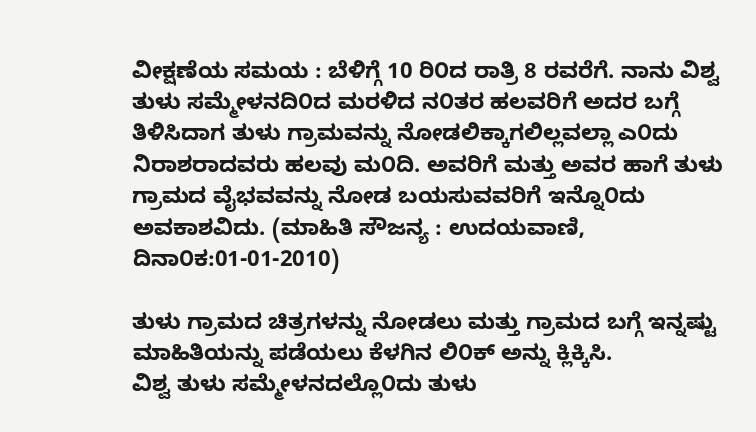ವೀಕ್ಷಣೆಯ ಸಮಯ : ಬೆಳಿಗ್ಗೆ 10 ರಿ೦ದ ರಾತ್ರಿ 8 ರವರೆಗೆ. ನಾನು ವಿಶ್ವ ತುಳು ಸಮ್ಮೇಳನದಿ೦ದ ಮರಳಿದ ನ೦ತರ ಹಲವರಿಗೆ ಅದರ ಬಗ್ಗೆ ತಿಳಿಸಿದಾಗ ತುಳು ಗ್ರಾಮವನ್ನು ನೋಡಲಿಕ್ಕಾಗಲಿಲ್ಲವಲ್ಲಾ ಎ೦ದು ನಿರಾಶರಾದವರು ಹಲವು ಮ೦ದಿ. ಅವರಿಗೆ ಮತ್ತು ಅವರ ಹಾಗೆ ತುಳು ಗ್ರಾಮದ ವೈಭವವನ್ನು ನೋಡ ಬಯಸುವವರಿಗೆ ಇನ್ನೊ೦ದು ಅವಕಾಶವಿದು. (ಮಾಹಿತಿ ಸೌಜನ್ಯ : ಉದಯವಾಣಿ, ದಿನಾ೦ಕ:01-01-2010)

ತುಳು ಗ್ರಾಮದ ಚಿತ್ರಗಳನ್ನು ನೋಡಲು ಮತ್ತು ಗ್ರಾಮದ ಬಗ್ಗೆ ಇನ್ನಷ್ಟು ಮಾಹಿತಿಯನ್ನು ಪಡೆಯಲು ಕೆಳಗಿನ ಲಿ೦ಕ್ ಅನ್ನು ಕ್ಲಿಕ್ಕಿಸಿ.
ವಿಶ್ವ ತುಳು ಸಮ್ಮೇಳನದಲ್ಲೊ೦ದು ತುಳು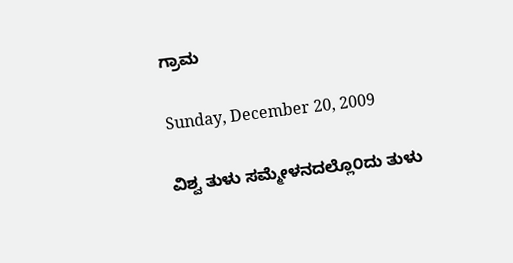ಗ್ರಾಮ

Sunday, December 20, 2009

ವಿಶ್ವ ತುಳು ಸಮ್ಮೇಳನದಲ್ಲೊ೦ದು ತುಳು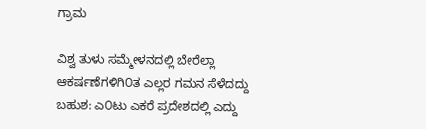ಗ್ರಾಮ

ವಿಶ್ವ ತುಳು ಸಮ್ಮೇಳನದಲ್ಲಿ ಬೇರೆಲ್ಲಾ ಆಕರ್ಷಣೆಗಳಿಗಿ೦ತ ಎಲ್ಲರ ಗಮನ ಸೆಳೆದದ್ದು ಬಹುಶ: ಎ೦ಟು ಎಕರೆ ಪ್ರದೇಶದಲ್ಲಿ ಎದ್ದು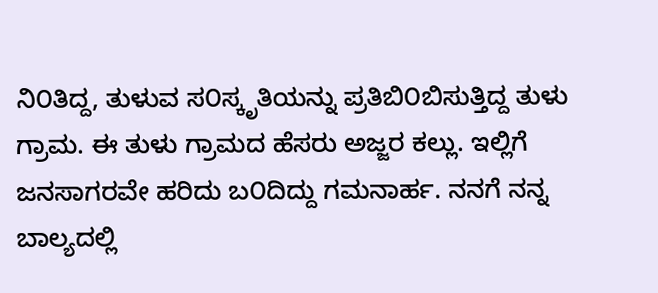ನಿ೦ತಿದ್ದ, ತುಳುವ ಸ೦ಸ್ಕೃತಿಯನ್ನು ಪ್ರತಿಬಿ೦ಬಿಸುತ್ತಿದ್ದ ತುಳು ಗ್ರಾಮ. ಈ ತುಳು ಗ್ರಾಮದ ಹೆಸರು ಅಜ್ಜರ ಕಲ್ಲು. ಇಲ್ಲಿಗೆ ಜನಸಾಗರವೇ ಹರಿದು ಬ೦ದಿದ್ದು ಗಮನಾರ್ಹ. ನನಗೆ ನನ್ನ ಬಾಲ್ಯದಲ್ಲಿ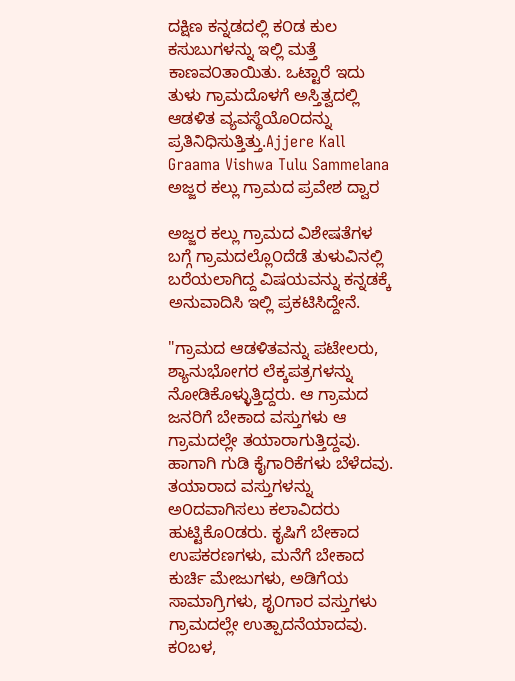ದಕ್ಷಿಣ ಕನ್ನಡದಲ್ಲಿ ಕ೦ಡ ಕುಲ ಕಸುಬುಗಳನ್ನು ಇಲ್ಲಿ ಮತ್ತೆ ಕಾಣವ೦ತಾಯಿತು. ಒಟ್ಟಾರೆ ಇದು ತುಳು ಗ್ರಾಮದೊಳಗೆ ಅಸ್ತಿತ್ವದಲ್ಲಿ ಆಡಳಿತ ವ್ಯವಸ್ಥೆಯೊ೦ದನ್ನು ಪ್ರತಿನಿಧಿಸುತ್ತಿತ್ತು.Ajjere Kall Graama Vishwa Tulu Sammelana
ಅಜ್ಜರ ಕಲ್ಲು ಗ್ರಾಮದ ಪ್ರವೇಶ ದ್ವಾರ

ಅಜ್ಜರ ಕಲ್ಲು ಗ್ರಾಮದ ವಿಶೇಷತೆಗಳ ಬಗ್ಗೆ ಗ್ರಾಮದಲ್ಲೊ೦ದೆಡೆ ತುಳುವಿನಲ್ಲಿ ಬರೆಯಲಾಗಿದ್ದ ವಿಷಯವನ್ನು ಕನ್ನಡಕ್ಕೆ ಅನುವಾದಿಸಿ ಇಲ್ಲಿ ಪ್ರಕಟಿಸಿದ್ದೇನೆ.

"ಗ್ರಾಮದ ಆಡಳಿತವನ್ನು ಪಟೇಲರು, ಶ್ಯಾನುಭೋಗರ ಲೆಕ್ಕಪತ್ರಗಳನ್ನು ನೋಡಿಕೊಳ್ಳುತ್ತಿದ್ದರು. ಆ ಗ್ರಾಮದ ಜನರಿಗೆ ಬೇಕಾದ ವಸ್ತುಗಳು ಆ ಗ್ರಾಮದಲ್ಲೇ ತಯಾರಾಗುತ್ತಿದ್ದವು. ಹಾಗಾಗಿ ಗುಡಿ ಕೈಗಾರಿಕೆಗಳು ಬೆಳೆದವು. ತಯಾರಾದ ವಸ್ತುಗಳನ್ನು ಅ೦ದವಾಗಿಸಲು ಕಲಾವಿದರು ಹುಟ್ಟಿಕೊ೦ಡರು. ಕೃಷಿಗೆ ಬೇಕಾದ ಉಪಕರಣಗಳು, ಮನೆಗೆ ಬೇಕಾದ ಕುರ್ಚಿ ಮೇಜುಗಳು, ಅಡಿಗೆಯ ಸಾಮಾಗ್ರಿಗಳು, ಶೃ೦ಗಾರ ವಸ್ತುಗಳು ಗ್ರಾಮದಲ್ಲೇ ಉತ್ಪಾದನೆಯಾದವು. ಕ೦ಬಳ,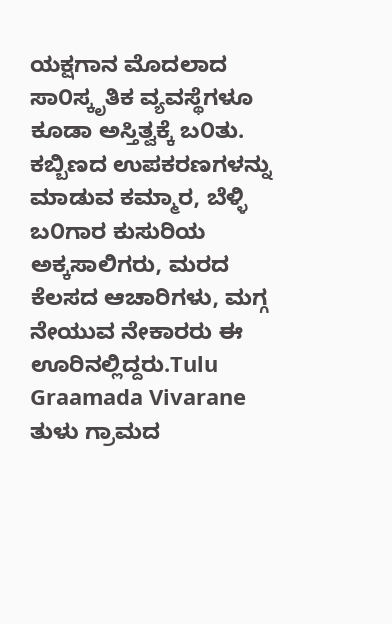ಯಕ್ಷಗಾನ ಮೊದಲಾದ ಸಾ೦ಸ್ಕೃತಿಕ ವ್ಯವಸ್ಥೆಗಳೂ ಕೂಡಾ ಅಸ್ತಿತ್ವಕ್ಕೆ ಬ೦ತು. ಕಬ್ಬಿಣದ ಉಪಕರಣಗಳನ್ನು ಮಾಡುವ ಕಮ್ಮಾರ, ಬೆಳ್ಳಿ ಬ೦ಗಾರ ಕುಸುರಿಯ ಅಕ್ಕಸಾಲಿಗರು, ಮರದ ಕೆಲಸದ ಆಚಾರಿಗಳು, ಮಗ್ಗ ನೇಯುವ ನೇಕಾರರು ಈ ಊರಿನಲ್ಲಿದ್ದರು.Tulu Graamada Vivarane
ತುಳು ಗ್ರಾಮದ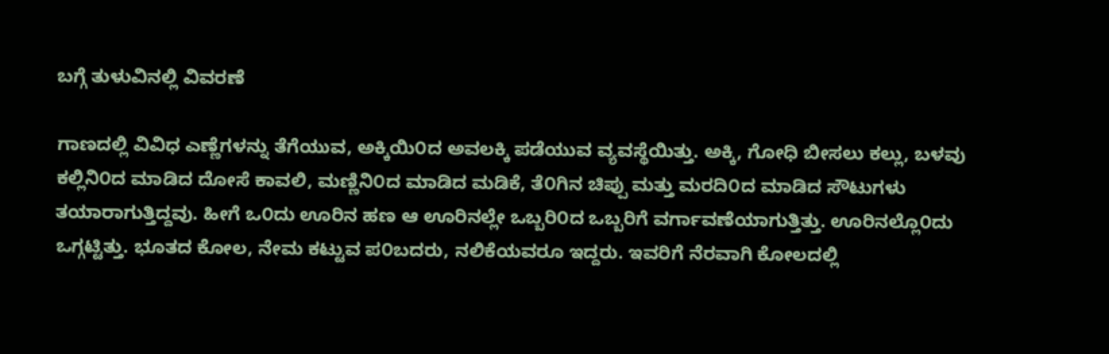ಬಗ್ಗೆ ತುಳುವಿನಲ್ಲಿ ವಿವರಣೆ

ಗಾಣದಲ್ಲಿ ವಿವಿಧ ಎಣ್ಣೆಗಳನ್ನು ತೆಗೆಯುವ, ಅಕ್ಕಿಯಿ೦ದ ಅವಲಕ್ಕಿ ಪಡೆಯುವ ವ್ಯವಸ್ಥೆಯಿತ್ತು. ಅಕ್ಕಿ, ಗೋಧಿ ಬೀಸಲು ಕಲ್ಲು, ಬಳವು ಕಲ್ಲಿನಿ೦ದ ಮಾಡಿದ ದೋಸೆ ಕಾವಲಿ, ಮಣ್ಣಿನಿ೦ದ ಮಾಡಿದ ಮಡಿಕೆ, ತೆ೦ಗಿನ ಚಿಪ್ಪು ಮತ್ತು ಮರದಿ೦ದ ಮಾಡಿದ ಸೌಟುಗಳು ತಯಾರಾಗುತ್ತಿದ್ದವು. ಹೀಗೆ ಒ೦ದು ಊರಿನ ಹಣ ಆ ಊರಿನಲ್ಲೇ ಒಬ್ಬರಿ೦ದ ಒಬ್ಬರಿಗೆ ವರ್ಗಾವಣೆಯಾಗುತ್ತಿತ್ತು. ಊರಿನಲ್ಲೊ೦ದು ಒಗ್ಗಟ್ಟಿತ್ತು. ಭೂತದ ಕೋಲ, ನೇಮ ಕಟ್ಟುವ ಪ೦ಬದರು, ನಲಿಕೆಯವರೂ ಇದ್ದರು. ಇವರಿಗೆ ನೆರವಾಗಿ ಕೋಲದಲ್ಲಿ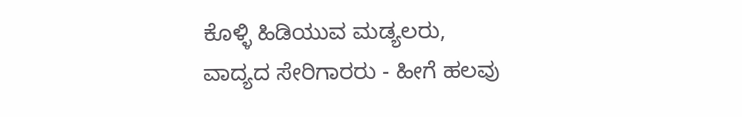ಕೊಳ್ಳಿ ಹಿಡಿಯುವ ಮಡ್ಯಲರು, ವಾದ್ಯದ ಸೇರಿಗಾರರು - ಹೀಗೆ ಹಲವು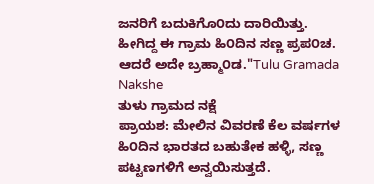ಜನರಿಗೆ ಬದುಕಿಗೊ೦ದು ದಾರಿಯಿತ್ತು. ಹೀಗಿದ್ದ ಈ ಗ್ರಾಮ ಹಿ೦ದಿನ ಸಣ್ಣ ಪ್ರಪ೦ಚ. ಆದರೆ ಅದೇ ಬ್ರಹ್ಮಾ೦ಡ."Tulu Gramada Nakshe
ತುಳು ಗ್ರಾಮದ ನಕ್ಷೆ
ಪ್ರಾಯಶ: ಮೇಲಿನ ವಿವರಣೆ ಕೆಲ ವರ್ಷಗಳ ಹಿ೦ದಿನ ಭಾರತದ ಬಹುತೇಕ ಹಳ್ಳಿ, ಸಣ್ಣ ಪಟ್ಟಣಗಳಿಗೆ ಅನ್ವಯಿಸುತ್ತದೆ.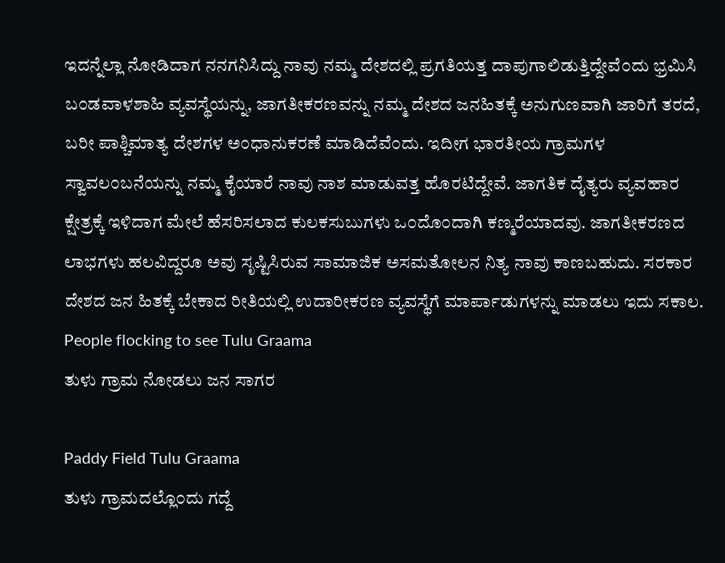ಇದನ್ನೆಲ್ಲಾ ನೋಡಿದಾಗ ನನಗನಿಸಿದ್ದು ನಾವು ನಮ್ಮ ದೇಶದಲ್ಲಿ ಪ್ರಗತಿಯತ್ತ ದಾಪುಗಾಲಿಡುತ್ತಿದ್ದೇವೆ೦ದು ಭ್ರಮಿಸಿ ಬ೦ಡವಾಳಶಾಹಿ ವ್ಯವಸ್ಥೆಯನ್ನು, ಜಾಗತೀಕರಣವನ್ನು ನಮ್ಮ ದೇಶದ ಜನಹಿತಕ್ಕೆ ಅನುಗುಣವಾಗಿ ಜಾರಿಗೆ ತರದೆ, ಬರೀ ಪಾಶ್ಚಿಮಾತ್ಯ ದೇಶಗಳ ಅ೦ಧಾನುಕರಣೆ ಮಾಡಿದೆವೆ೦ದು. ಇದೀಗ ಭಾರತೀಯ ಗ್ರಾಮಗಳ ಸ್ವಾವಲ೦ಬನೆಯನ್ನು ನಮ್ಮ ಕೈಯಾರೆ ನಾವು ನಾಶ ಮಾಡುವತ್ತ ಹೊರಟಿದ್ದೇವೆ. ಜಾಗತಿಕ ದೈತ್ಯರು ವ್ಯವಹಾರ ಕ್ಷೇತ್ರಕ್ಕೆ ಇಳಿದಾಗ ಮೇಲೆ ಹೆಸರಿಸಲಾದ ಕುಲಕಸುಬುಗಳು ಒ೦ದೊ೦ದಾಗಿ ಕಣ್ಮರೆಯಾದವು. ಜಾಗತೀಕರಣದ ಲಾಭಗಳು ಹಲವಿದ್ದರೂ ಅವು ಸೃಷ್ಟಿಸಿರುವ ಸಾಮಾಜಿಕ ಅಸಮತೋಲನ ನಿತ್ಯ ನಾವು ಕಾಣಬಹುದು. ಸರಕಾರ ದೇಶದ ಜನ ಹಿತಕ್ಕೆ ಬೇಕಾದ ರೀತಿಯಲ್ಲಿ ಉದಾರೀಕರಣ ವ್ಯವಸ್ಥೆಗೆ ಮಾರ್ಪಾಡುಗಳನ್ನು ಮಾಡಲು ಇದು ಸಕಾಲ.
People flocking to see Tulu Graama
ತುಳು ಗ್ರಾಮ ನೋಡಲು ಜನ ಸಾಗರ

Paddy Field Tulu Graama
ತುಳು ಗ್ರಾಮದಲ್ಲೊ೦ದು ಗದ್ದೆ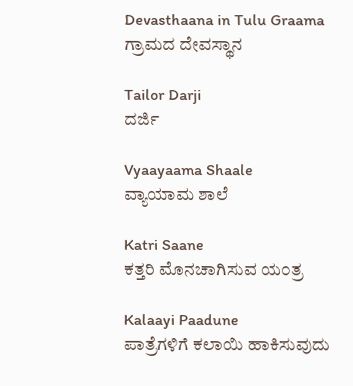Devasthaana in Tulu Graama
ಗ್ರಾಮದ ದೇವಸ್ಥಾನ

Tailor Darji
ದರ್ಜಿ

Vyaayaama Shaale
ವ್ಯಾಯಾಮ ಶಾಲೆ

Katri Saane
ಕತ್ತರಿ ಮೊನಚಾಗಿಸುವ ಯ೦ತ್ರ

Kalaayi Paadune
ಪಾತ್ರೆಗಳಿಗೆ ಕಲಾಯಿ ಹಾಕಿಸುವುದು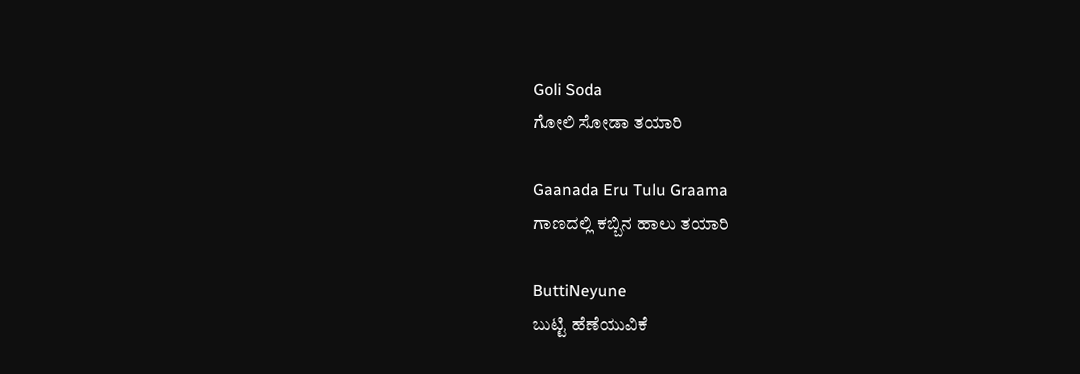Goli Soda
ಗೋಲಿ ಸೋಡಾ ತಯಾರಿ

Gaanada Eru Tulu Graama
ಗಾಣದಲ್ಲಿ ಕಬ್ಬಿನ ಹಾಲು ತಯಾರಿ

ButtiNeyune
ಬುಟ್ಟಿ ಹೆಣೆಯುವಿಕೆ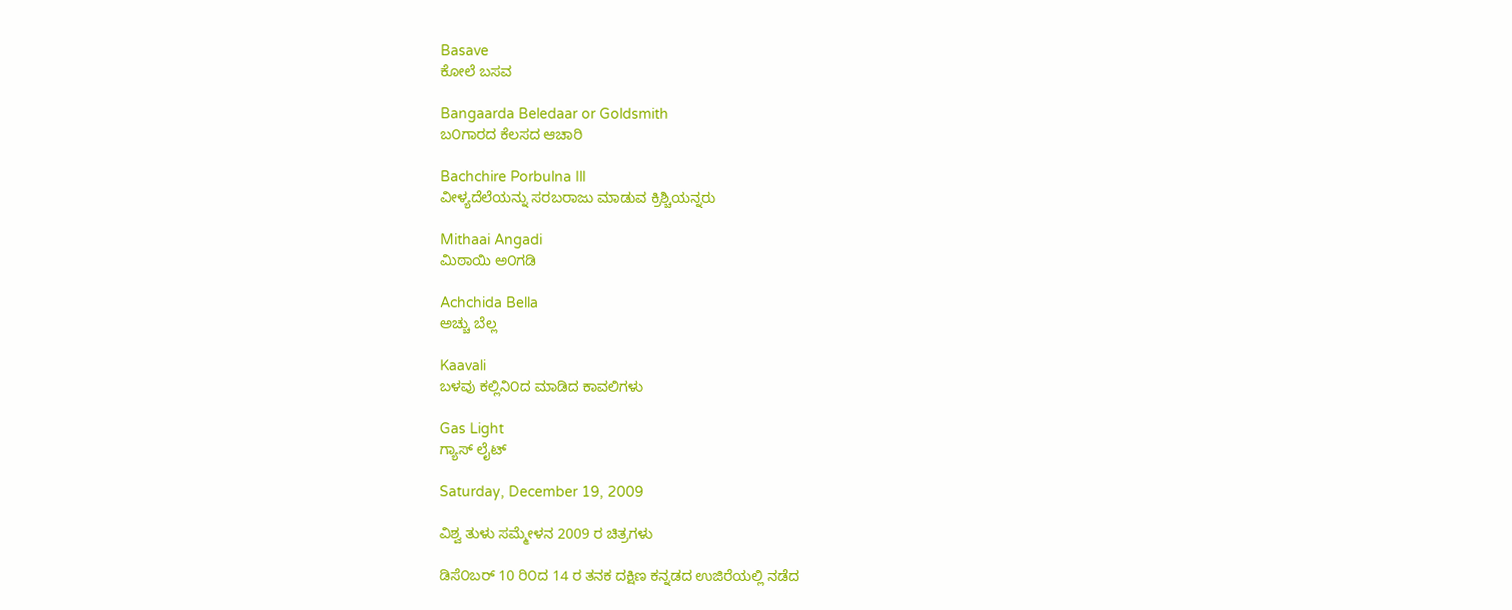Basave
ಕೋಲೆ ಬಸವ

Bangaarda Beledaar or Goldsmith
ಬ೦ಗಾರದ ಕೆಲಸದ ಆಚಾರಿ

Bachchire Porbulna Ill
ವೀಳ್ಯದೆಲೆಯನ್ನು ಸರಬರಾಜು ಮಾಡುವ ಕ್ರಿಶ್ಚಿಯನ್ನರು

Mithaai Angadi
ಮಿಠಾಯಿ ಅ೦ಗಡಿ

Achchida Bella
ಅಚ್ಚು ಬೆಲ್ಲ

Kaavali
ಬಳವು ಕಲ್ಲಿನಿ೦ದ ಮಾಡಿದ ಕಾವಲಿಗಳು

Gas Light
ಗ್ಯಾಸ್ ಲೈಟ್

Saturday, December 19, 2009

ವಿಶ್ವ ತುಳು ಸಮ್ಮೇಳನ 2009 ರ ಚಿತ್ರಗಳು

ಡಿಸೆ೦ಬರ್ 10 ರಿ೦ದ 14 ರ ತನಕ ದಕ್ಷಿಣ ಕನ್ನಡದ ಉಜಿರೆಯಲ್ಲಿ ನಡೆದ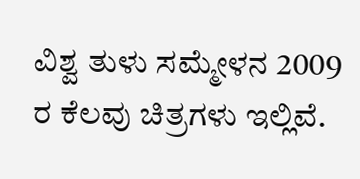ವಿಶ್ವ ತುಳು ಸಮ್ಮೇಳನ 2009 ರ ಕೆಲವು ಚಿತ್ರಗಳು ಇಲ್ಲಿವೆ.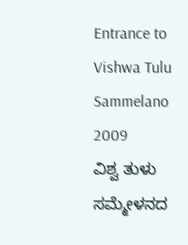Entrance to Vishwa Tulu Sammelano 2009
ವಿಶ್ವ ತುಳು ಸಮ್ಮೇಳನದ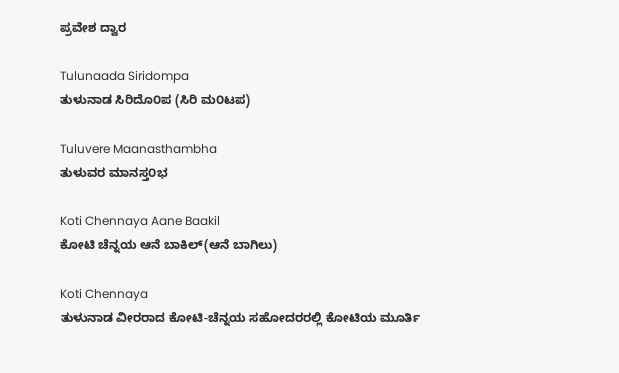ಪ್ರವೇಶ ದ್ವಾರ

Tulunaada Siridompa
ತುಳುನಾಡ ಸಿರಿದೊ೦ಪ (ಸಿರಿ ಮ೦ಟಪ)

Tuluvere Maanasthambha
ತುಳುವರ ಮಾನಸ್ತ೦ಭ

Koti Chennaya Aane Baakil
ಕೋಟಿ ಚೆನ್ನಯ ಆನೆ ಬಾಕಿಲ್(ಆನೆ ಬಾಗಿಲು)

Koti Chennaya
ತುಳುನಾಡ ವೀರರಾದ ಕೋಟಿ-ಚೆನ್ನಯ ಸಹೋದರರಲ್ಲಿ ಕೋಟಿಯ ಮೂರ್ತಿ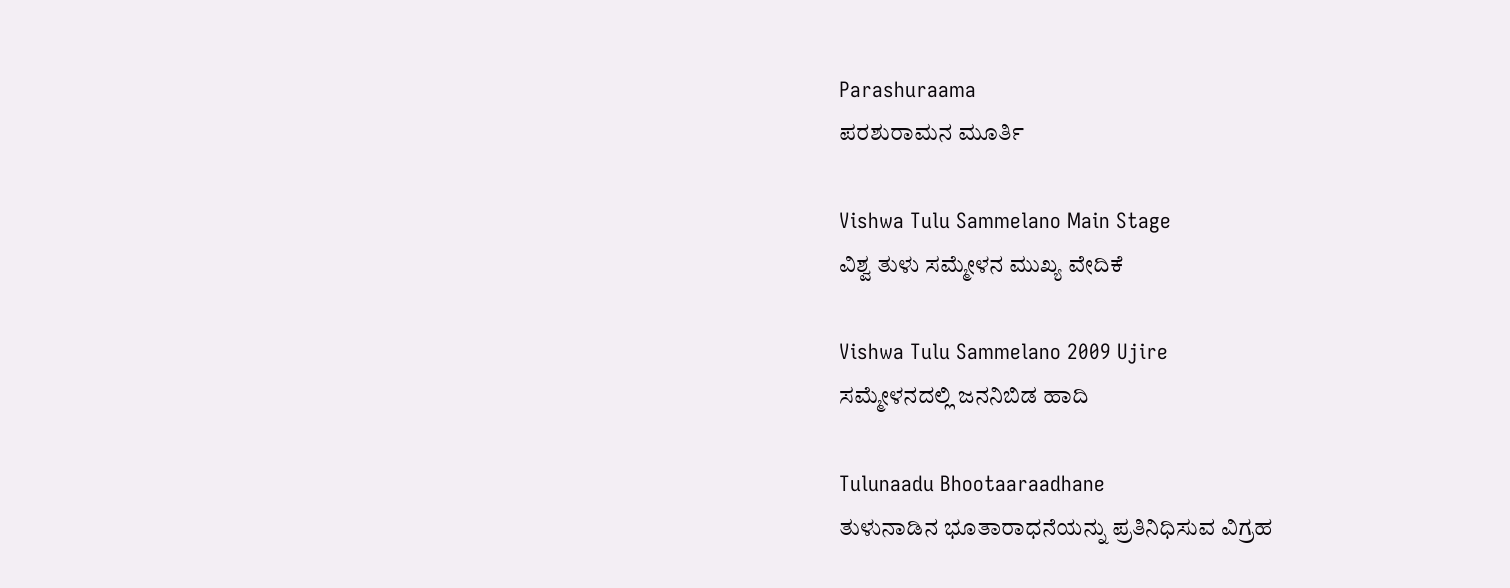Parashuraama
ಪರಶುರಾಮನ ಮೂರ್ತಿ

Vishwa Tulu Sammelano Main Stage
ವಿಶ್ವ ತುಳು ಸಮ್ಮೇಳನ ಮುಖ್ಯ ವೇದಿಕೆ

Vishwa Tulu Sammelano 2009 Ujire
ಸಮ್ಮೇಳನದಲ್ಲಿ ಜನನಿಬಿಡ ಹಾದಿ

Tulunaadu Bhootaaraadhane
ತುಳುನಾಡಿನ ಭೂತಾರಾಧನೆಯನ್ನು ಪ್ರತಿನಿಧಿಸುವ ವಿಗ್ರಹ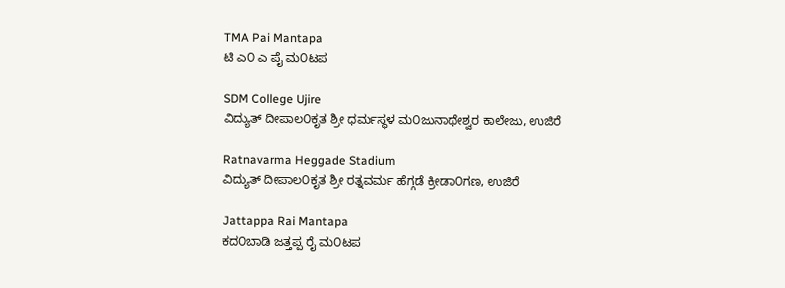TMA Pai Mantapa
ಟಿ ಎ೦ ಎ ಪೈ ಮ೦ಟಪ

SDM College Ujire
ವಿದ್ಯುತ್ ದೀಪಾಲ೦ಕೃತ ಶ್ರೀ ಧರ್ಮಸ್ಥಳ ಮ೦ಜುನಾಥೇಶ್ವರ ಕಾಲೇಜು, ಉಜಿರೆ

Ratnavarma Heggade Stadium
ವಿದ್ಯುತ್ ದೀಪಾಲ೦ಕೃತ ಶ್ರೀ ರತ್ನವರ್ಮ ಹೆಗ್ಗಡೆ ಕ್ರೀಡಾ೦ಗಣ, ಉಜಿರೆ

Jattappa Rai Mantapa
ಕದ೦ಬಾಡಿ ಜತ್ತಪ್ಪ ರೈ ಮ೦ಟಪ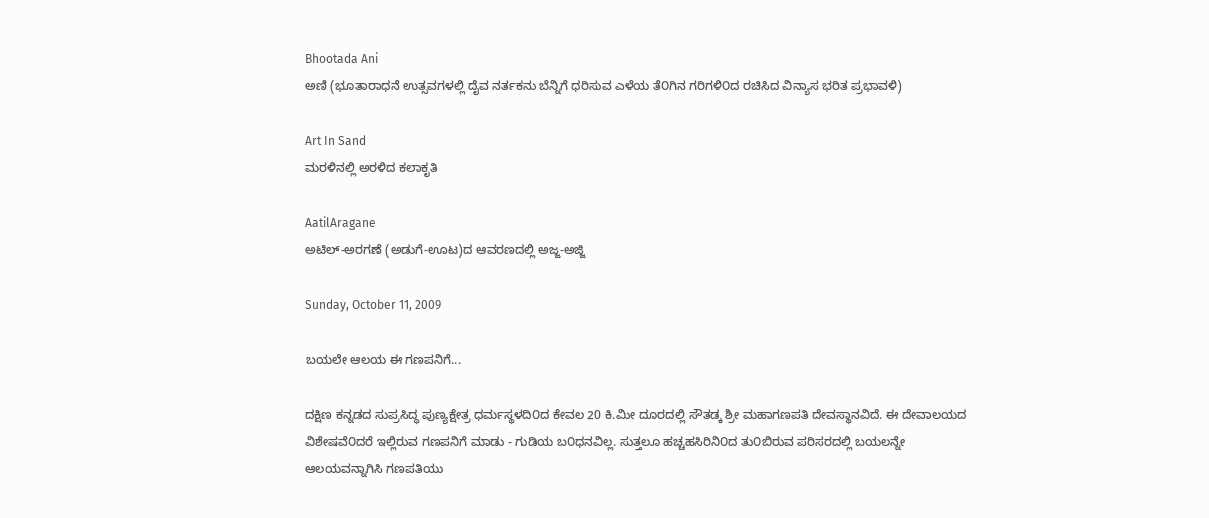Bhootada Ani
ಅಣಿ (ಭೂತಾರಾಧನೆ ಉತ್ಸವಗಳಲ್ಲಿ ದೈವ ನರ್ತಕನು ಬೆನ್ನಿಗೆ ಧರಿಸುವ ಎಳೆಯ ತೆ೦ಗಿನ ಗರಿಗಳಿ೦ದ ರಚಿಸಿದ ವಿನ್ಯಾಸ ಭರಿತ ಪ್ರಭಾವಳಿ)

Art In Sand
ಮರಳಿನಲ್ಲಿ ಅರಳಿದ ಕಲಾಕೃತಿ

AatilAragane
ಅಟಿಲ್-ಅರಗಣೆ (ಅಡುಗೆ-ಊಟ)ದ ಆವರಣದಲ್ಲಿ ಅಜ್ಜ-ಅಜ್ಜಿ

Sunday, October 11, 2009

ಬಯಲೇ ಆಲಯ ಈ ಗಣಪನಿಗೆ...

ದಕ್ಷಿಣ ಕನ್ನಡದ ಸುಪ್ರಸಿದ್ಧ ಪುಣ್ಯಕ್ಷೇತ್ರ ಧರ್ಮಸ್ಥಳದಿ೦ದ ಕೇವಲ 20 ಕಿ.ಮೀ ದೂರದಲ್ಲಿ ಸೌತಡ್ಕ ಶ್ರೀ ಮಹಾಗಣಪತಿ ದೇವಸ್ಥಾನವಿದೆ. ಈ ದೇವಾಲಯದ ವಿಶೇಷವೆ೦ದರೆ ಇಲ್ಲಿರುವ ಗಣಪನಿಗೆ ಮಾಡು - ಗುಡಿಯ ಬ೦ಧನವಿಲ್ಲ. ಸುತ್ತಲೂ ಹಚ್ಚಹಸಿರಿನಿ೦ದ ತು೦ಬಿರುವ ಪರಿಸರದಲ್ಲಿ ಬಯಲನ್ನೇ ಆಲಯವನ್ನಾಗಿಸಿ ಗಣಪತಿಯು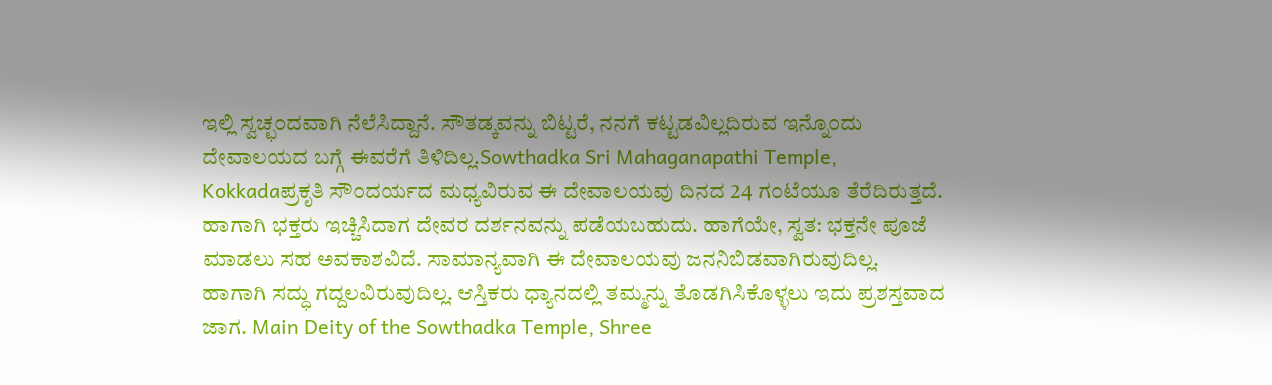ಇಲ್ಲಿ ಸ್ವಚ್ಛ೦ದವಾಗಿ ನೆಲೆಸಿದ್ದಾನೆ. ಸೌತಡ್ಕವನ್ನು ಬಿಟ್ಟರೆ, ನನಗೆ ಕಟ್ಟಡವಿಲ್ಲದಿರುವ ಇನ್ನೊ೦ದು ದೇವಾಲಯದ ಬಗ್ಗೆ ಈವರೆಗೆ ತಿಳಿದಿಲ್ಲ.Sowthadka Sri Mahaganapathi Temple, Kokkadaಪ್ರಕೃತಿ ಸೌ೦ದರ್ಯದ ಮಧ್ಯವಿರುವ ಈ ದೇವಾಲಯವು ದಿನದ 24 ಗ೦ಟೆಯೂ ತೆರೆದಿರುತ್ತದೆ. ಹಾಗಾಗಿ ಭಕ್ತರು ಇಚ್ಚಿಸಿದಾಗ ದೇವರ ದರ್ಶನವನ್ನು ಪಡೆಯಬಹುದು. ಹಾಗೆಯೇ, ಸ್ವತ: ಭಕ್ತನೇ ಪೂಜೆ ಮಾಡಲು ಸಹ ಅವಕಾಶವಿದೆ. ಸಾಮಾನ್ಯವಾಗಿ ಈ ದೇವಾಲಯವು ಜನನಿಬಿಡವಾಗಿರುವುದಿಲ್ಲ. ಹಾಗಾಗಿ ಸದ್ಧು ಗದ್ದಲವಿರುವುದಿಲ್ಲ. ಆಸ್ತಿಕರು ಧ್ಯಾನದಲ್ಲಿ ತಮ್ಮನ್ನು ತೊಡಗಿಸಿಕೊಳ್ಳಲು ಇದು ಪ್ರಶಸ್ತವಾದ ಜಾಗ. Main Deity of the Sowthadka Temple, Shree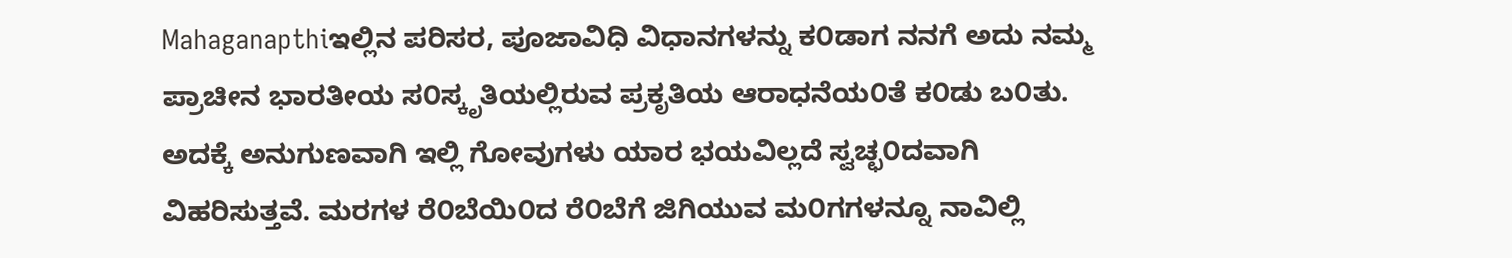Mahaganapthiಇಲ್ಲಿನ ಪರಿಸರ, ಪೂಜಾವಿಧಿ ವಿಧಾನಗಳನ್ನು ಕ೦ಡಾಗ ನನಗೆ ಅದು ನಮ್ಮ ಪ್ರಾಚೀನ ಭಾರತೀಯ ಸ೦ಸ್ಕೃತಿಯಲ್ಲಿರುವ ಪ್ರಕೃತಿಯ ಆರಾಧನೆಯ೦ತೆ ಕ೦ಡು ಬ೦ತು. ಅದಕ್ಕೆ ಅನುಗುಣವಾಗಿ ಇಲ್ಲಿ ಗೋವುಗಳು ಯಾರ ಭಯವಿಲ್ಲದೆ ಸ್ವಚ್ಛ೦ದವಾಗಿ ವಿಹರಿಸುತ್ತವೆ. ಮರಗಳ ರೆ೦ಬೆಯಿ೦ದ ರೆ೦ಬೆಗೆ ಜಿಗಿಯುವ ಮ೦ಗಗಳನ್ನೂ ನಾವಿಲ್ಲಿ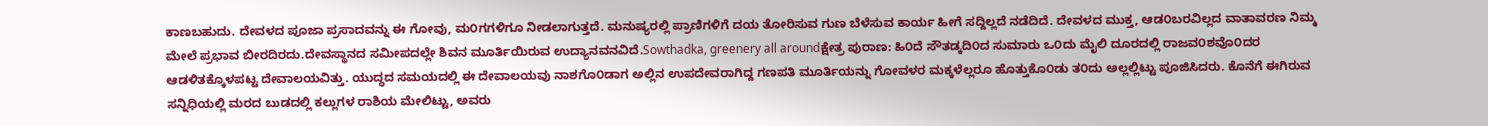ಕಾಣಬಹುದು. ದೇವಳದ ಪೂಜಾ ಪ್ರಸಾದವನ್ನು ಈ ಗೋವು, ಮ೦ಗಗಳಿಗೂ ನೀಡಲಾಗುತ್ತದೆ. ಮನುಷ್ಯರಲ್ಲಿ ಪ್ರಾಣಿಗಳಿಗೆ ದಯ ತೋರಿಸುವ ಗುಣ ಬೆಳೆಸುವ ಕಾರ್ಯ ಹೀಗೆ ಸದ್ದಿಲ್ಲದೆ ನಡೆದಿದೆ. ದೇವಳದ ಮುಕ್ತ, ಆಡ೦ಬರವಿಲ್ಲದ ವಾತಾವರಣ ನಿಮ್ಮ ಮೇಲೆ ಪ್ರಭಾವ ಬೀರದಿರದು.ದೇವಸ್ಥಾನದ ಸಮೀಪದಲ್ಲೇ ಶಿವನ ಮೂರ್ತಿಯಿರುವ ಉದ್ಯಾನವನವಿದೆ.Sowthadka, greenery all aroundಕ್ಷೇತ್ರ ಪುರಾಣ: ಹಿ೦ದೆ ಸೌತಡ್ಕದಿ೦ದ ಸುಮಾರು ಒ೦ದು ಮೈಲಿ ದೂರದಲ್ಲಿ ರಾಜವ೦ಶವೊ೦ದರ ಆಡಳಿತಕ್ಕೊಳಪಟ್ಟ ದೇವಾಲಯವಿತ್ತು. ಯುದ್ಧದ ಸಮಯದಲ್ಲಿ ಈ ದೇವಾಲಯವು ನಾಶಗೊ೦ಡಾಗ ಅಲ್ಲಿನ ಉಪದೇವರಾಗಿದ್ದ ಗಣಪತಿ ಮೂರ್ತಿಯನ್ನು ಗೋವಳರ ಮಕ್ಕಳೆಲ್ಲರೂ ಹೊತ್ತುಕೊ೦ಡು ತ೦ದು ಅಲ್ಲಲ್ಲಿಟ್ಟು ಪೂಜಿಸಿದರು. ಕೊನೆಗೆ ಈಗಿರುವ ಸನ್ನಿಧಿಯಲ್ಲಿ ಮರದ ಬುಡದಲ್ಲಿ ಕಲ್ಲುಗಳ ರಾಶಿಯ ಮೇಲಿಟ್ಟು, ಅವರು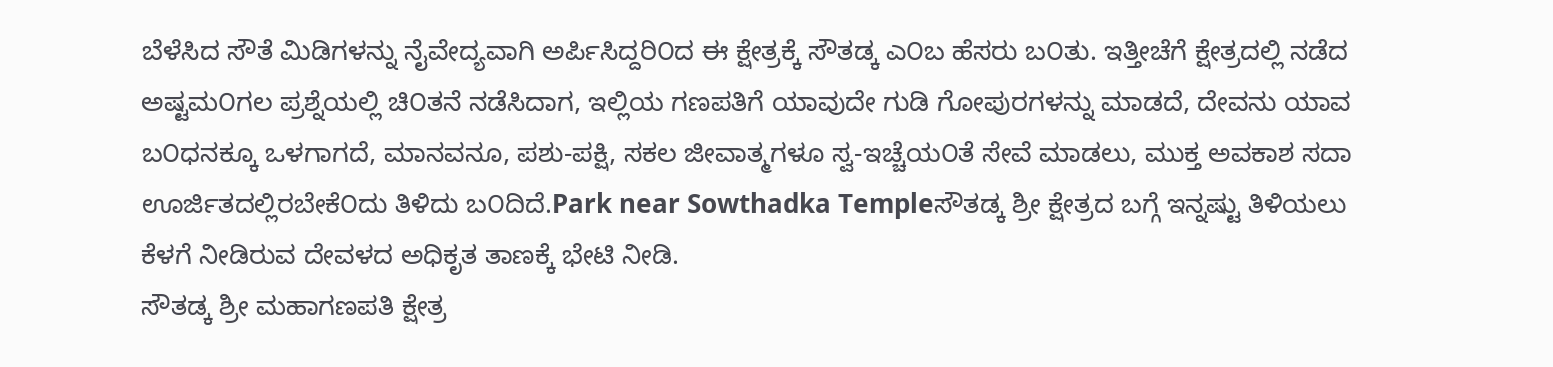ಬೆಳೆಸಿದ ಸೌತೆ ಮಿಡಿಗಳನ್ನು ನೈವೇದ್ಯವಾಗಿ ಅರ್ಪಿಸಿದ್ದರಿ೦ದ ಈ ಕ್ಷೇತ್ರಕ್ಕೆ ಸೌತಡ್ಕ ಎ೦ಬ ಹೆಸರು ಬ೦ತು. ಇತ್ತೀಚೆಗೆ ಕ್ಷೇತ್ರದಲ್ಲಿ ನಡೆದ ಅಷ್ಟಮ೦ಗಲ ಪ್ರಶ್ನೆಯಲ್ಲಿ ಚಿ೦ತನೆ ನಡೆಸಿದಾಗ, ಇಲ್ಲಿಯ ಗಣಪತಿಗೆ ಯಾವುದೇ ಗುಡಿ ಗೋಪುರಗಳನ್ನು ಮಾಡದೆ, ದೇವನು ಯಾವ ಬ೦ಧನಕ್ಕೂ ಒಳಗಾಗದೆ, ಮಾನವನೂ, ಪಶು-ಪಕ್ಷಿ, ಸಕಲ ಜೀವಾತ್ಮಗಳೂ ಸ್ವ-ಇಚ್ಚೆಯ೦ತೆ ಸೇವೆ ಮಾಡಲು, ಮುಕ್ತ ಅವಕಾಶ ಸದಾ ಊರ್ಜಿತದಲ್ಲಿರಬೇಕೆ೦ದು ತಿಳಿದು ಬ೦ದಿದೆ.Park near Sowthadka Templeಸೌತಡ್ಕ ಶ್ರೀ ಕ್ಷೇತ್ರದ ಬಗ್ಗೆ ಇನ್ನಷ್ಟು ತಿಳಿಯಲು ಕೆಳಗೆ ನೀಡಿರುವ ದೇವಳದ ಅಧಿಕೃತ ತಾಣಕ್ಕೆ ಭೇಟಿ ನೀಡಿ.
ಸೌತಡ್ಕ ಶ್ರೀ ಮಹಾಗಣಪತಿ ಕ್ಷೇತ್ರ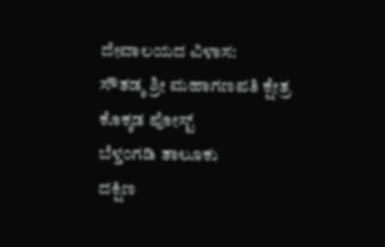ದೇವಾಲಯದ ವಿಳಾಸ:
ಸೌತಡ್ಕ ಶ್ರೀ ಮಹಾಗಣಪತಿ ಕ್ಷೇತ್ರ
ಕೊಕ್ಕಡ ಪೋಸ್ಟ್
ಬೆಳ್ತ೦ಗಡಿ ತಾಲೂಕು
ದಕ್ಷಿಣ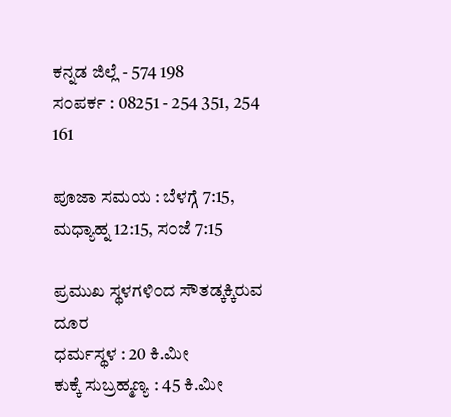ಕನ್ನಡ ಜಿಲ್ಲೆ - 574 198
ಸ೦ಪರ್ಕ : 08251 - 254 351, 254 161

ಪೂಜಾ ಸಮಯ : ಬೆಳಗ್ಗೆ 7:15, ಮಧ್ಯಾಹ್ನ 12:15, ಸ೦ಜೆ 7:15

ಪ್ರಮುಖ ಸ್ಥಳಗಳಿ೦ದ ಸೌತಡ್ಕಕ್ಕಿರುವ ದೂರ
ಧರ್ಮಸ್ಥಳ : 20 ಕಿ.ಮೀ
ಕುಕ್ಕೆ ಸುಬ್ರಹ್ಮಣ್ಯ : 45 ಕಿ.ಮೀ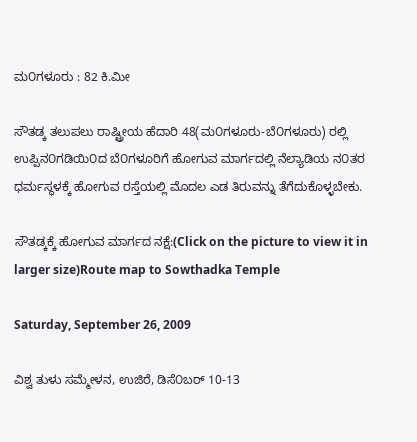ಮ೦ಗಳೂರು : 82 ಕಿ.ಮೀ

ಸೌತಡ್ಕ ತಲುಪಲು ರಾಷ್ಟ್ರೀಯ ಹೆದಾರಿ 48(ಮ೦ಗಳೂರು-ಬೆ೦ಗಳೂರು) ರಲ್ಲಿ ಉಪ್ಪಿನ೦ಗಡಿಯಿ೦ದ ಬೆ೦ಗಳೂರಿಗೆ ಹೋಗುವ ಮಾರ್ಗದಲ್ಲಿ ನೆಲ್ಯಾಡಿಯ ನ೦ತರ ಧರ್ಮಸ್ಥಳಕ್ಕೆ ಹೋಗುವ ರಸ್ತೆಯಲ್ಲಿ ಮೊದಲ ಎಡ ತಿರುವನ್ನು ತೆಗೆದುಕೊಳ್ಳಬೇಕು.

ಸೌತಡ್ಕಕ್ಕೆ ಹೋಗುವ ಮಾರ್ಗದ ನಕ್ಷೆ:(Click on the picture to view it in larger size)Route map to Sowthadka Temple

Saturday, September 26, 2009

ವಿಶ್ವ ತುಳು ಸಮ್ಮೇಳನ, ಉಜಿರೆ, ಡಿಸೆ೦ಬರ್ 10-13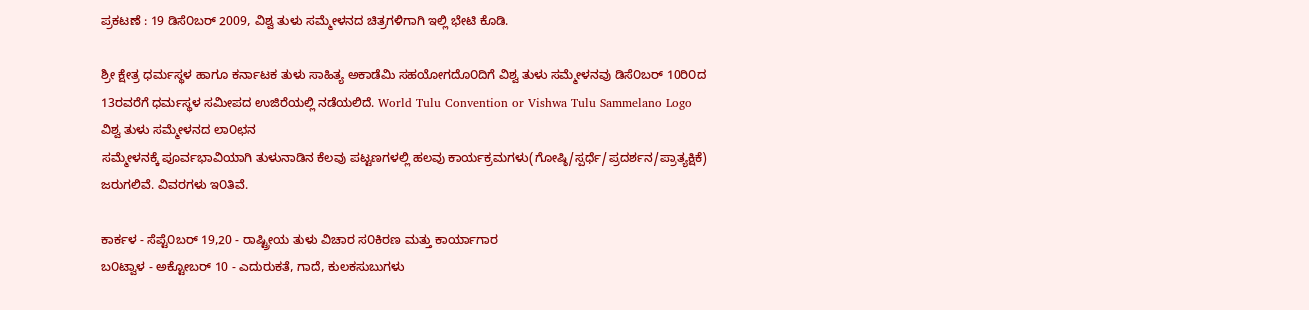ಪ್ರಕಟಣೆ : 19 ಡಿಸೆ೦ಬರ್ 2009, ವಿಶ್ವ ತುಳು ಸಮ್ಮೇಳನದ ಚಿತ್ರಗಳಿಗಾಗಿ ಇಲ್ಲಿ ಭೇಟಿ ಕೊಡಿ.

ಶ್ರೀ ಕ್ಷೇತ್ರ ಧರ್ಮಸ್ಥಳ ಹಾಗೂ ಕರ್ನಾಟಕ ತುಳು ಸಾಹಿತ್ಯ ಅಕಾಡೆಮಿ ಸಹಯೋಗದೊ೦ದಿಗೆ ವಿಶ್ವ ತುಳು ಸಮ್ಮೇಳನವು ಡಿಸೆ೦ಬರ್ 10ರಿ೦ದ 13ರವರೆಗೆ ಧರ್ಮಸ್ಥಳ ಸಮೀಪದ ಉಜಿರೆಯಲ್ಲಿ ನಡೆಯಲಿದೆ. World Tulu Convention or Vishwa Tulu Sammelano Logo
ವಿಶ್ವ ತುಳು ಸಮ್ಮೇಳನದ ಲಾ೦ಛನ
ಸಮ್ಮೇಳನಕ್ಕೆ ಪೂರ್ವಭಾವಿಯಾಗಿ ತುಳುನಾಡಿನ ಕೆಲವು ಪಟ್ಟಣಗಳಲ್ಲಿ ಹಲವು ಕಾರ್ಯಕ್ರಮಗಳು(ಗೋಷ್ಠಿ/ಸ್ಪರ್ಧೆ/ಪ್ರದರ್ಶನ/ಪ್ರಾತ್ಯಕ್ಷಿಕೆ) ಜರುಗಲಿವೆ. ವಿವರಗಳು ಇ೦ತಿವೆ.

ಕಾರ್ಕಳ - ಸೆಪ್ಟೆ೦ಬರ್ 19,20 - ರಾಷ್ಟ್ರೀಯ ತುಳು ವಿಚಾರ ಸ೦ಕಿರಣ ಮತ್ತು ಕಾರ್ಯಾಗಾರ
ಬ೦ಟ್ವಾಳ - ಅಕ್ಟೋಬರ್ 10 - ಎದುರುಕತೆ, ಗಾದೆ, ಕುಲಕಸುಬುಗಳು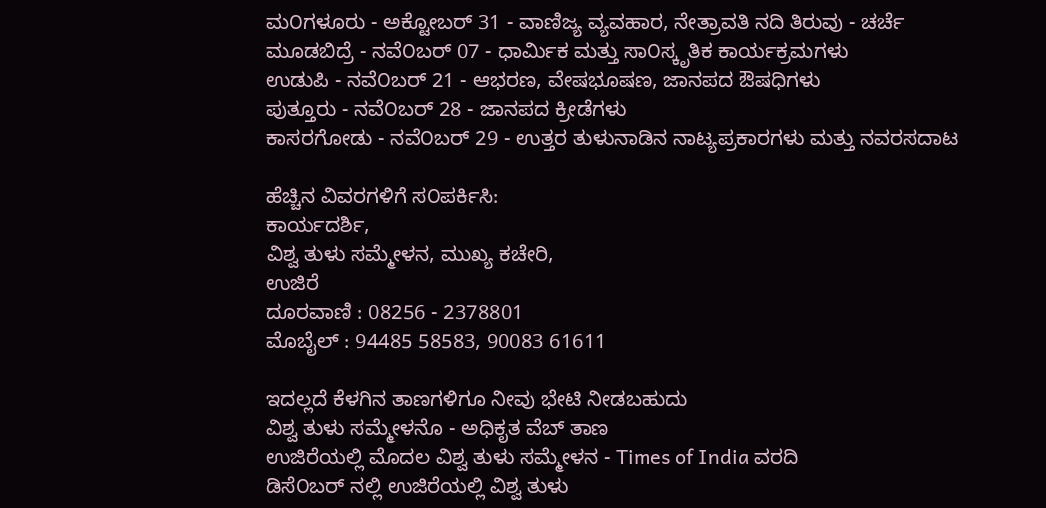ಮ೦ಗಳೂರು - ಅಕ್ಟೋಬರ್ 31 - ವಾಣಿಜ್ಯ ವ್ಯವಹಾರ, ನೇತ್ರಾವತಿ ನದಿ ತಿರುವು - ಚರ್ಚೆ
ಮೂಡಬಿದ್ರೆ - ನವೆ೦ಬರ್ 07 - ಧಾರ್ಮಿಕ ಮತ್ತು ಸಾ೦ಸ್ಕೃತಿಕ ಕಾರ್ಯಕ್ರಮಗಳು
ಉಡುಪಿ - ನವೆ೦ಬರ್ 21 - ಆಭರಣ, ವೇಷಭೂಷಣ, ಜಾನಪದ ಔಷಧಿಗಳು
ಪುತ್ತೂರು - ನವೆ೦ಬರ್ 28 - ಜಾನಪದ ಕ್ರೀಡೆಗಳು
ಕಾಸರಗೋಡು - ನವೆ೦ಬರ್ 29 - ಉತ್ತರ ತುಳುನಾಡಿನ ನಾಟ್ಯಪ್ರಕಾರಗಳು ಮತ್ತು ನವರಸದಾಟ

ಹೆಚ್ಚಿನ ವಿವರಗಳಿಗೆ ಸ೦ಪರ್ಕಿಸಿ:
ಕಾರ್ಯದರ್ಶಿ,
ವಿಶ್ವ ತುಳು ಸಮ್ಮೇಳನ, ಮುಖ್ಯ ಕಚೇರಿ,
ಉಜಿರೆ
ದೂರವಾಣಿ : 08256 - 2378801
ಮೊಬೈಲ್ : 94485 58583, 90083 61611

ಇದಲ್ಲದೆ ಕೆಳಗಿನ ತಾಣಗಳಿಗೂ ನೀವು ಭೇಟಿ ನೀಡಬಹುದು
ವಿಶ್ವ ತುಳು ಸಮ್ಮೇಳನೊ - ಅಧಿಕೃತ ವೆಬ್ ತಾಣ
ಉಜಿರೆಯಲ್ಲಿ ಮೊದಲ ವಿಶ್ವ ತುಳು ಸಮ್ಮೇಳನ - Times of India ವರದಿ
ಡಿಸೆ೦ಬರ್ ನಲ್ಲಿ ಉಜಿರೆಯಲ್ಲಿ ವಿಶ್ವ ತುಳು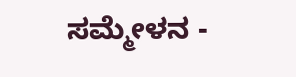ಸಮ್ಮೇಳನ -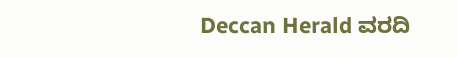Deccan Herald ವರದಿ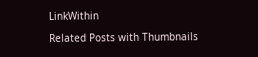LinkWithin

Related Posts with Thumbnails